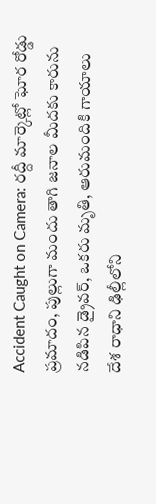Accident Caught on Camera: రద్దీ మార్కెట్లో ఘోర రోడ్డు ప్రమాదం, పుల్లుగా మందు తాగి జనాల మీదకు కారును నడిపిన డ్రైవర్, ఒకరు మృతి, ఆరుమందికి గాయాలు
దేశ రాధాని ఢిల్లీలోని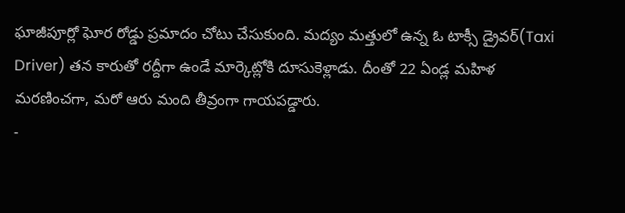ఘాజీపూర్లో ఘోర రోడ్డు ప్రమాదం చోటు చేసుకుంది. మద్యం మత్తులో ఉన్న ఓ టాక్సీ డ్రైవర్(Taxi Driver) తన కారుతో రద్దీగా ఉండే మార్కెట్లోకి దూసుకెళ్లాడు. దీంతో 22 ఏండ్ల మహిళ మరణించగా, మరో ఆరు మంది తీవ్రంగా గాయపడ్డారు.
-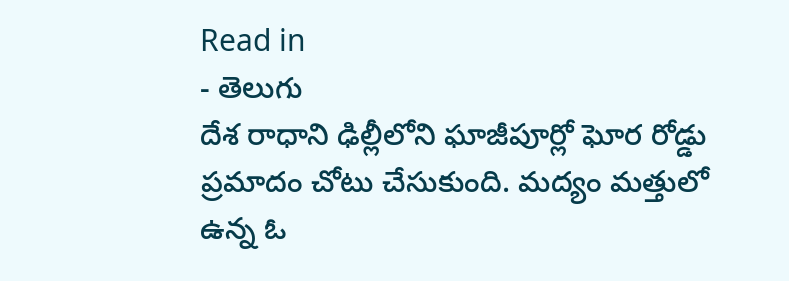Read in
- తెలుగు
దేశ రాధాని ఢిల్లీలోని ఘాజీపూర్లో ఘోర రోడ్డు ప్రమాదం చోటు చేసుకుంది. మద్యం మత్తులో ఉన్న ఓ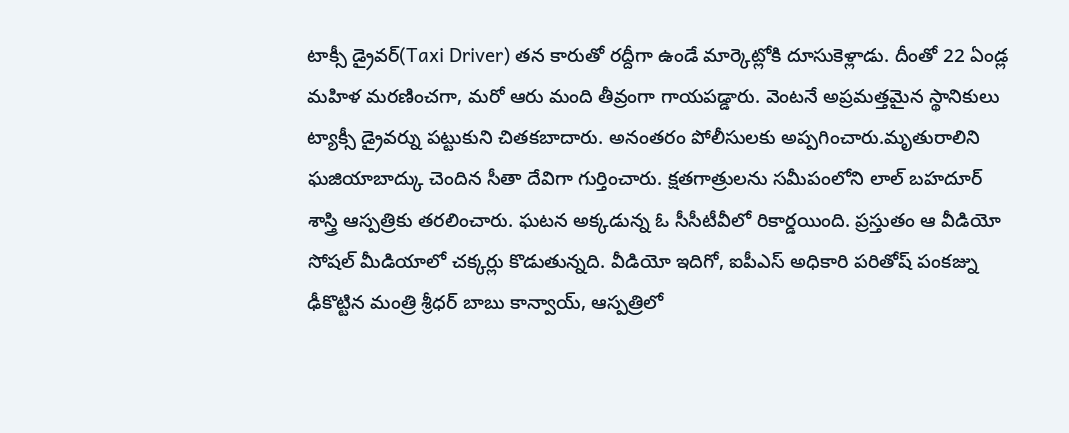టాక్సీ డ్రైవర్(Taxi Driver) తన కారుతో రద్దీగా ఉండే మార్కెట్లోకి దూసుకెళ్లాడు. దీంతో 22 ఏండ్ల మహిళ మరణించగా, మరో ఆరు మంది తీవ్రంగా గాయపడ్డారు. వెంటనే అప్రమత్తమైన స్థానికులు ట్యాక్సీ డ్రైవర్ను పట్టుకుని చితకబాదారు. అనంతరం పోలీసులకు అప్పగించారు.మృతురాలిని ఘజియాబాద్కు చెందిన సీతా దేవిగా గుర్తించారు. క్షతగాత్రులను సమీపంలోని లాల్ బహదూర్ శాస్త్రి ఆస్పత్రికు తరలించారు. ఘటన అక్కడున్న ఓ సీసీటీవీలో రికార్డయింది. ప్రస్తుతం ఆ వీడియో సోషల్ మీడియాలో చక్కర్లు కొడుతున్నది. వీడియో ఇదిగో, ఐపీఎస్ అధికారి పరితోష్ పంకజ్ను ఢీకొట్టిన మంత్రి శ్రీధర్ బాబు కాన్వాయ్, ఆస్పత్రిలో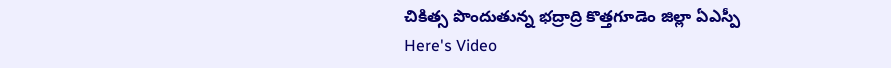చికిత్స పొందుతున్న భద్రాద్రి కొత్తగూడెం జిల్లా ఏఎస్పీ
Here's Video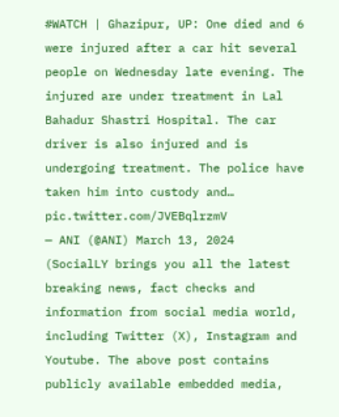#WATCH | Ghazipur, UP: One died and 6 were injured after a car hit several people on Wednesday late evening. The injured are under treatment in Lal Bahadur Shastri Hospital. The car driver is also injured and is undergoing treatment. The police have taken him into custody and… pic.twitter.com/JVEBqlrzmV
— ANI (@ANI) March 13, 2024
(SocialLY brings you all the latest breaking news, fact checks and information from social media world, including Twitter (X), Instagram and Youtube. The above post contains publicly available embedded media,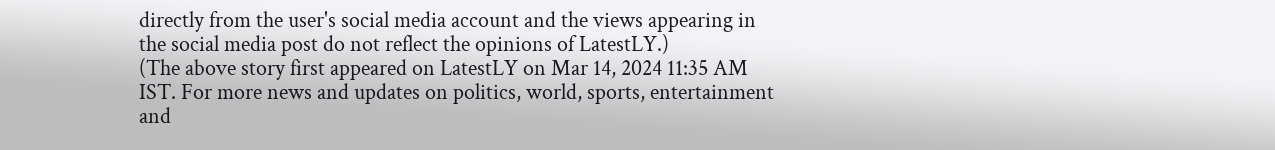directly from the user's social media account and the views appearing in the social media post do not reflect the opinions of LatestLY.)
(The above story first appeared on LatestLY on Mar 14, 2024 11:35 AM IST. For more news and updates on politics, world, sports, entertainment and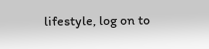lifestyle, log on to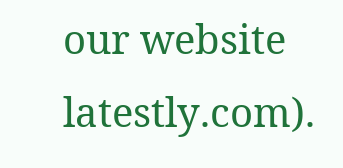our website latestly.com).